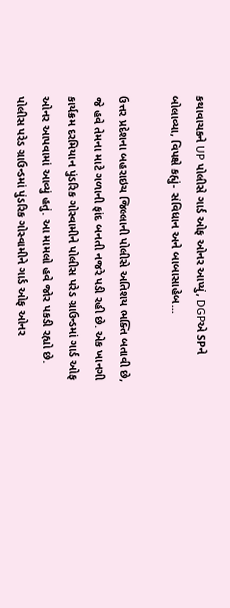કથાવાચકને UP પોલીસે ગાર્ડ ઓફ ઓનર આપ્યું, DGPએ SPને બોલાવ્યા, વિપક્ષે કહ્યું- સંવિધાન અને બાબાસાહેબ...

ઉત્તર પ્રદેશના બહરાઇચ જિલ્લાની પોલીસે અતિશય ભક્તિ બતાવી છે, જે હવે તેમના માટે ગળાની ફાંદ બનતી નજરે પડી રહી છે. એક ખાનગી કાર્યક્રમ દરમિયાન પુંડરિક ગોસ્વામીને પોલીસ પરેડ ગ્રાઉન્ડમાં ગાર્ડ ઓફ ઓનર આપવામાં આવ્યું હતું. આ મામલો હવે જોર પકડી રહ્યો છે. પોલીસ પરેડ ગ્રાઉન્ડમાં પુંડરિક ગોસ્વામીને ગાર્ડ ઓફ ઓનર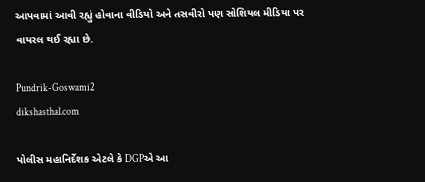આપવામાં આવી રહ્યું હોવાના વીડિયો અને તસવીરો પણ સોશિયલ મીડિયા પર વાયરલ થઈ રહ્યા છે.

Pundrik-Goswami2
dikshasthal.com

પોલીસ મહાનિર્દેશક એટલે કે DGPએ આ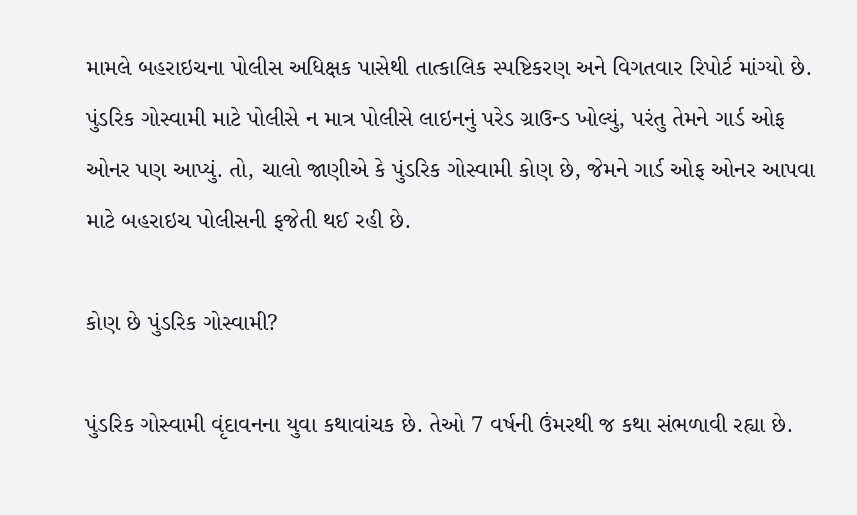મામલે બહરાઇચના પોલીસ અધિક્ષક પાસેથી તાત્કાલિક સ્પષ્ટિકરણ અને વિગતવાર રિપોર્ટ માંગ્યો છે. પુંડરિક ગોસ્વામી માટે પોલીસે ન માત્ર પોલીસે લાઇનનું પરેડ ગ્રાઉન્ડ ખોલ્યું, પરંતુ તેમને ગાર્ડ ઓફ ઓનર પણ આપ્યું. તો, ચાલો જાણીએ કે પુંડરિક ગોસ્વામી કોણ છે, જેમને ગાર્ડ ઓફ ઓનર આપવા માટે બહરાઇચ પોલીસની ફજેતી થઈ રહી છે.

કોણ છે પુંડરિક ગોસ્વામી?

પુંડરિક ગોસ્વામી વૃંદાવનના યુવા કથાવાંચક છે. તેઓ 7 વર્ષની ઉંમરથી જ કથા સંભળાવી રહ્યા છે.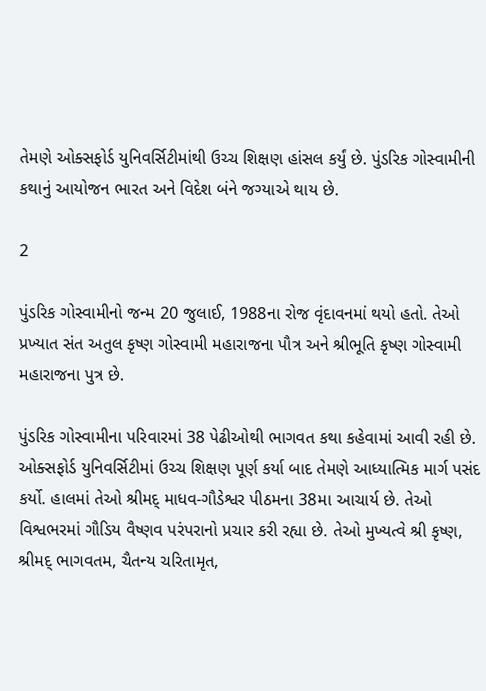તેમણે ઓક્સફોર્ડ યુનિવર્સિટીમાંથી ઉચ્ચ શિક્ષણ હાંસલ કર્યું છે. પુંડરિક ગોસ્વામીની કથાનું આયોજન ભારત અને વિદેશ બંને જગ્યાએ થાય છે.

2

પુંડરિક ગોસ્વામીનો જન્મ 20 જુલાઈ, 1988ના રોજ વૃંદાવનમાં થયો હતો. તેઓ પ્રખ્યાત સંત અતુલ કૃષ્ણ ગોસ્વામી મહારાજના પૌત્ર અને શ્રીભૂતિ કૃષ્ણ ગોસ્વામી મહારાજના પુત્ર છે.

પુંડરિક ગોસ્વામીના પરિવારમાં 38 પેઢીઓથી ભાગવત કથા કહેવામાં આવી રહી છે. ઓક્સફોર્ડ યુનિવર્સિટીમાં ઉચ્ચ શિક્ષણ પૂર્ણ કર્યા બાદ તેમણે આધ્યાત્મિક માર્ગ પસંદ કર્યો. હાલમાં તેઓ શ્રીમદ્ માધવ-ગૌડેશ્વર પીઠમના 38મા આચાર્ય છે. તેઓ વિશ્વભરમાં ગૌડિય વૈષ્ણવ પરંપરાનો પ્રચાર કરી રહ્યા છે. તેઓ મુખ્યત્વે શ્રી કૃષ્ણ, શ્રીમદ્ ભાગવતમ, ચૈતન્ય ચરિતામૃત,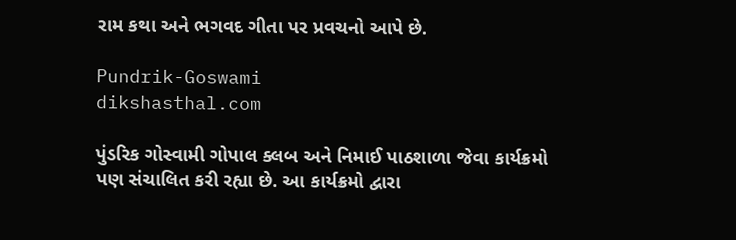રામ કથા અને ભગવદ ગીતા પર પ્રવચનો આપે છે.

Pundrik-Goswami
dikshasthal.com

પુંડરિક ગોસ્વામી ગોપાલ ક્લબ અને નિમાઈ પાઠશાળા જેવા કાર્યક્રમો પણ સંચાલિત કરી રહ્યા છે. આ કાર્યક્રમો દ્વારા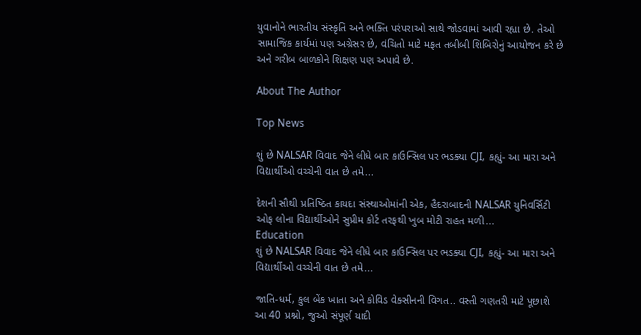યુવાનોને ભારતીય સંસ્કૃતિ અને ભક્તિ પરંપરાઓ સાથે જોડવામાં આવી રહ્યા છે. તેઓ સામાજિક કાર્યમાં પણ અગ્રેસર છે, વંચિતો માટે મફત તબીબી શિબિરોનું આયોજન કરે છે અને ગરીબ બાળકોને શિક્ષણ પણ અપાવે છે.

About The Author

Top News

શું છે NALSAR વિવાદ જેને લીધે બાર કાઉન્સિલ પર ભડક્યા CJI, કહ્યું- આ મારા અને વિદ્યાર્થીઓ વચ્ચેની વાત છે તમે...

દેશની સૌથી પ્રતિષ્ઠિત કાયદા સંસ્થાઓમાંની એક, હૈદરાબાદની NALSAR યુનિવર્સિટી ઓફ લોના વિદ્યાર્થીઓને સુપ્રીમ કોર્ટ તરફથી ખુબ મોટી રાહત મળી...
Education
શું છે NALSAR વિવાદ જેને લીધે બાર કાઉન્સિલ પર ભડક્યા CJI, કહ્યું- આ મારા અને વિદ્યાર્થીઓ વચ્ચેની વાત છે તમે...

જાતિ-ધર્મ, કુલ બેંક ખાતા અને કોવિડ વેક્સીનની વિગત.. વસ્તી ગણતરી માટે પૂછાશે આ 40 પ્રશ્નો, જુઓ સંપૂર્ણ યાદી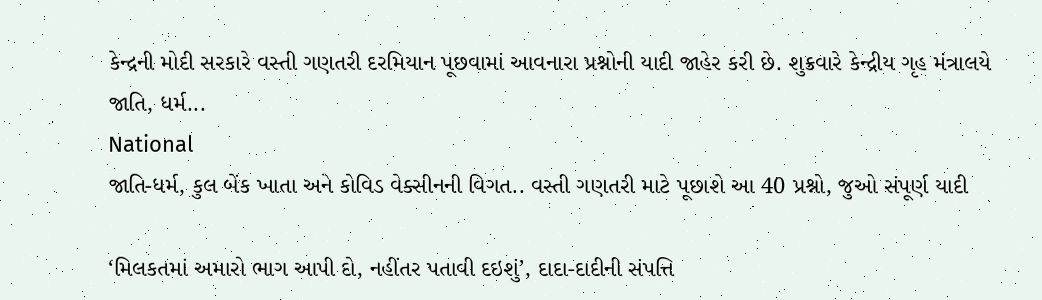કેન્દ્રની મોદી સરકારે વસ્તી ગણતરી દરમિયાન પૂછવામાં આવનારા પ્રશ્નોની યાદી જાહેર કરી છે. શુક્રવારે કેન્દ્રીય ગૃહ મંત્રાલયે જાતિ, ધર્મ...
National
જાતિ-ધર્મ, કુલ બેંક ખાતા અને કોવિડ વેક્સીનની વિગત.. વસ્તી ગણતરી માટે પૂછાશે આ 40 પ્રશ્નો, જુઓ સંપૂર્ણ યાદી

‘મિલકતમાં અમારો ભાગ આપી દો, નહીંતર પતાવી દઇશું’, દાદા-દાદીની સંપત્તિ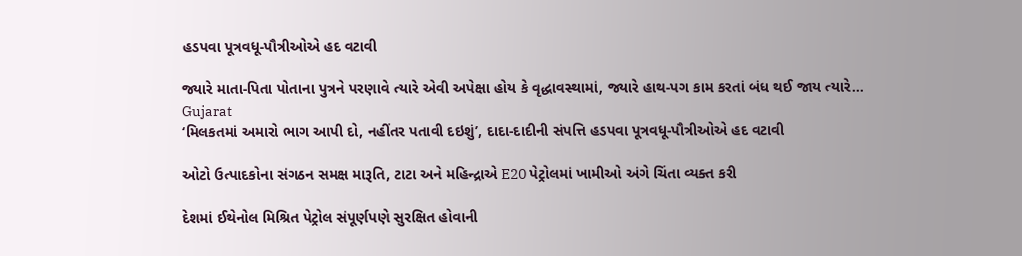હડપવા પૂત્રવધૂ-પૌત્રીઓએ હદ વટાવી

જ્યારે માતા-પિતા પોતાના પુત્રને પરણાવે ત્યારે એવી અપેક્ષા હોય કે વૃદ્ધાવસ્થામાં, જ્યારે હાથ-પગ કામ કરતાં બંધ થઈ જાય ત્યારે...
Gujarat
‘મિલકતમાં અમારો ભાગ આપી દો, નહીંતર પતાવી દઇશું’, દાદા-દાદીની સંપત્તિ હડપવા પૂત્રવધૂ-પૌત્રીઓએ હદ વટાવી

ઓટો ઉત્પાદકોના સંગઠન સમક્ષ મારૂતિ, ટાટા અને મહિન્દ્રાએ E20 પેટ્રોલમાં ખામીઓ અંગે ચિંતા વ્યક્ત કરી

દેશમાં ઈથેનોલ મિશ્રિત પેટ્રોલ સંપૂર્ણપણે સુરક્ષિત હોવાની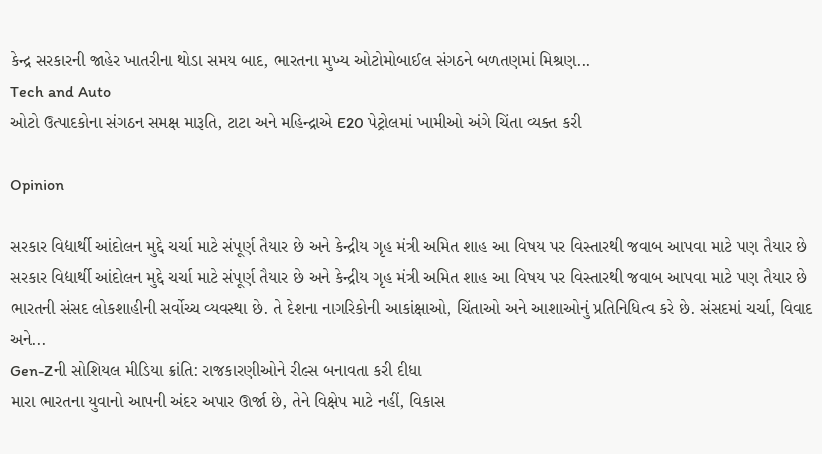કેન્દ્ર સરકારની જાહેર ખાતરીના થોડા સમય બાદ, ભારતના મુખ્ય ઓટોમોબાઈલ સંગઠને બળતણમાં મિશ્રણ...
Tech and Auto
ઓટો ઉત્પાદકોના સંગઠન સમક્ષ મારૂતિ, ટાટા અને મહિન્દ્રાએ E20 પેટ્રોલમાં ખામીઓ અંગે ચિંતા વ્યક્ત કરી

Opinion

સરકાર વિદ્યાર્થી આંદોલન મુદ્દે ચર્ચા માટે સંપૂર્ણ તૈયાર છે અને કેન્દ્રીય ગૃહ મંત્રી અમિત શાહ આ વિષય પર વિસ્તારથી જવાબ આપવા માટે પણ તૈયાર છે સરકાર વિદ્યાર્થી આંદોલન મુદ્દે ચર્ચા માટે સંપૂર્ણ તૈયાર છે અને કેન્દ્રીય ગૃહ મંત્રી અમિત શાહ આ વિષય પર વિસ્તારથી જવાબ આપવા માટે પણ તૈયાર છે
ભારતની સંસદ લોકશાહીની સર્વોચ્ચ વ્યવસ્થા છે. તે દેશના નાગરિકોની આકાંક્ષાઓ, ચિંતાઓ અને આશાઓનું પ્રતિનિધિત્વ કરે છે. સંસદમાં ચર્ચા, વિવાદ અને...
Gen-Zની સોશિયલ મીડિયા ક્રાંતિ: રાજકારણીઓને રીલ્સ બનાવતા કરી દીધા
મારા ભારતના યુવાનો આપની અંદર અપાર ઊર્જા છે, તેને વિક્ષેપ માટે નહીં, વિકાસ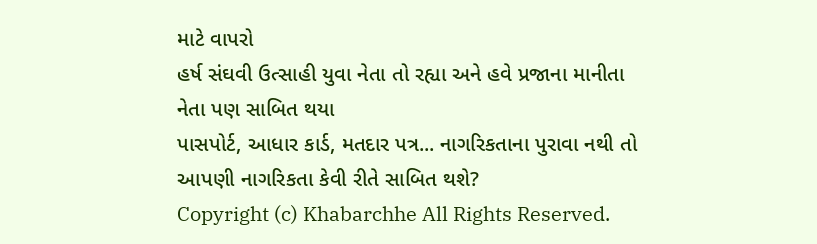માટે વાપરો
હર્ષ સંઘવી ઉત્સાહી યુવા નેતા તો રહ્યા અને હવે પ્રજાના માનીતા નેતા પણ સાબિત થયા
પાસપોર્ટ, આધાર કાર્ડ, મતદાર પત્ર... નાગરિકતાના પુરાવા નથી તો આપણી નાગરિકતા કેવી રીતે સાબિત થશે?
Copyright (c) Khabarchhe All Rights Reserved.